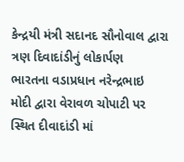કેન્દ્રયી મંત્રી સદાનદ સૌનોવાલ દ્વારા ત્રણ દિવાદાંડીનું લોકાર્પણ
ભારતના વડાપ્રધાન નરેન્દ્રભાઇ મોદી દ્વારા વેરાવળ ચોપાટી પર સ્થિત દીવાદાંડી માં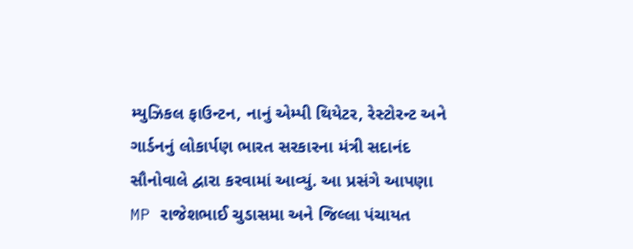મ્યુઝિકલ ફાઉન્ટન, નાનું એમ્પી થિયેટર, રેસ્ટોરન્ટ અને ગાર્ડનનું લોકાર્પણ ભારત સરકારના મંત્રી સદાનંદ સૌનોવાલે દ્વારા કરવામાં આવ્યું. આ પ્રસંગે આપણા MP રાજેશભાઈ ચુડાસમા અને જિલ્લા પંચાયત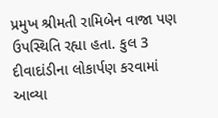પ્રમુખ શ્રીમતી રામિબેન વાજા પણ ઉપસ્થિતિ રહ્યા હતા. કુલ 3 દીવાદાંડીના લોકાર્પણ કરવામાં આવ્યા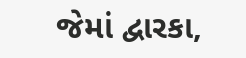જેમાં દ્વારકા,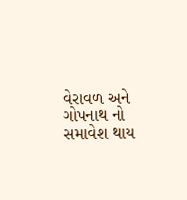વેરાવળ અને ગોપનાથ નો સમાવેશ થાય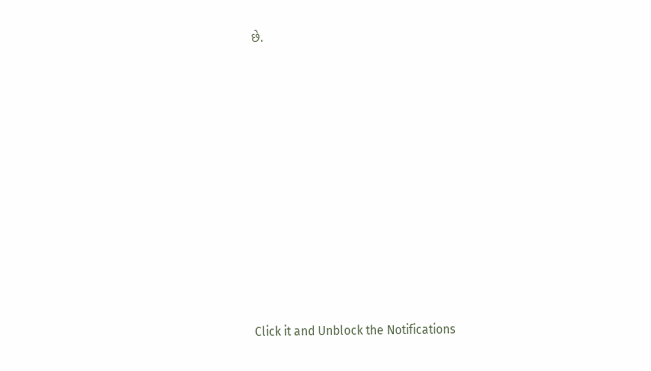છે.













Click it and Unblock the Notifications